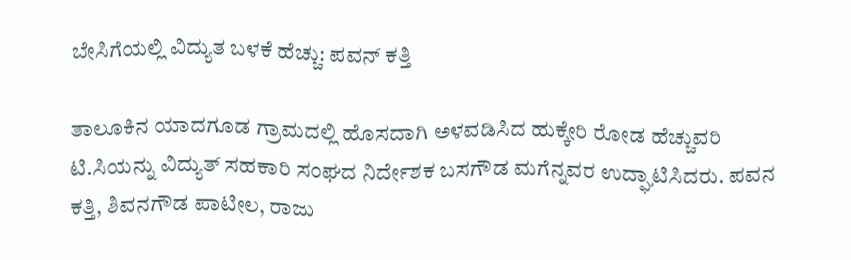ಬೇಸಿಗೆಯಲ್ಲಿ ವಿದ್ಯುತ ಬಳಕೆ ಹೆಚ್ಚು: ಪವನ್ ಕತ್ತಿ

ತಾಲೂಕಿನ ಯಾದಗೂಡ ಗ್ರಾಮದಲ್ಲಿ ಹೊಸದಾಗಿ ಅಳವಡಿಸಿದ ಹುಕ್ಕೇರಿ ರೋಡ ಹೆಚ್ಚುವರಿ ಟಿ.ಸಿಯನ್ನು ವಿದ್ಯುತ್ ಸಹಕಾರಿ ಸಂಘದ ನಿರ್ದೇಶಕ ಬಸಗೌಡ ಮಗೆನ್ನವರ ಉದ್ಘಾಟಿಸಿದರು. ಪವನ ಕತ್ತಿ, ಶಿವನಗೌಡ ಪಾಟೀಲ, ರಾಜು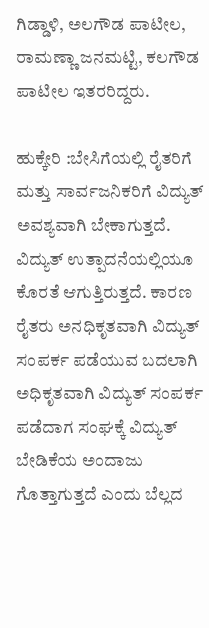ಗಿಡ್ಡಾಳಿ, ಅಲಗೌಡ ಪಾಟೀಲ, ರಾಮಣ್ಣಾ ಜನಮಟ್ಟಿ, ಕಲಗೌಡ ಪಾಟೀಲ ಇತರರಿದ್ದರು.

ಹುಕ್ಕೇರಿ :ಬೇಸಿಗೆಯಲ್ಲಿ ರೈತರಿಗೆ ಮತ್ತು ಸಾರ್ವಜನಿಕರಿಗೆ ವಿದ್ಯುತ್ ಅವಶ್ಯವಾಗಿ ಬೇಕಾಗುತ್ತದೆ. ವಿದ್ಯುತ್ ಉತ್ಪಾದನೆಯಲ್ಲಿಯೂ ಕೊರತೆ ಆಗುತ್ತಿರುತ್ತದೆ. ಕಾರಣ ರೈತರು ಅನಧಿಕೃತವಾಗಿ ವಿದ್ಯುತ್ ಸಂಪರ್ಕ ಪಡೆಯುವ ಬದಲಾಗಿ ಅಧಿಕೃತವಾಗಿ ವಿದ್ಯುತ್ ಸಂಪರ್ಕ ಪಡೆದಾಗ ಸಂಘಕ್ಕೆ ವಿದ್ಯುತ್ ಬೇಡಿಕೆಯ ಅಂದಾಜು ಗೊತ್ತಾಗುತ್ತದೆ ಎಂದು ಬೆಲ್ಲದ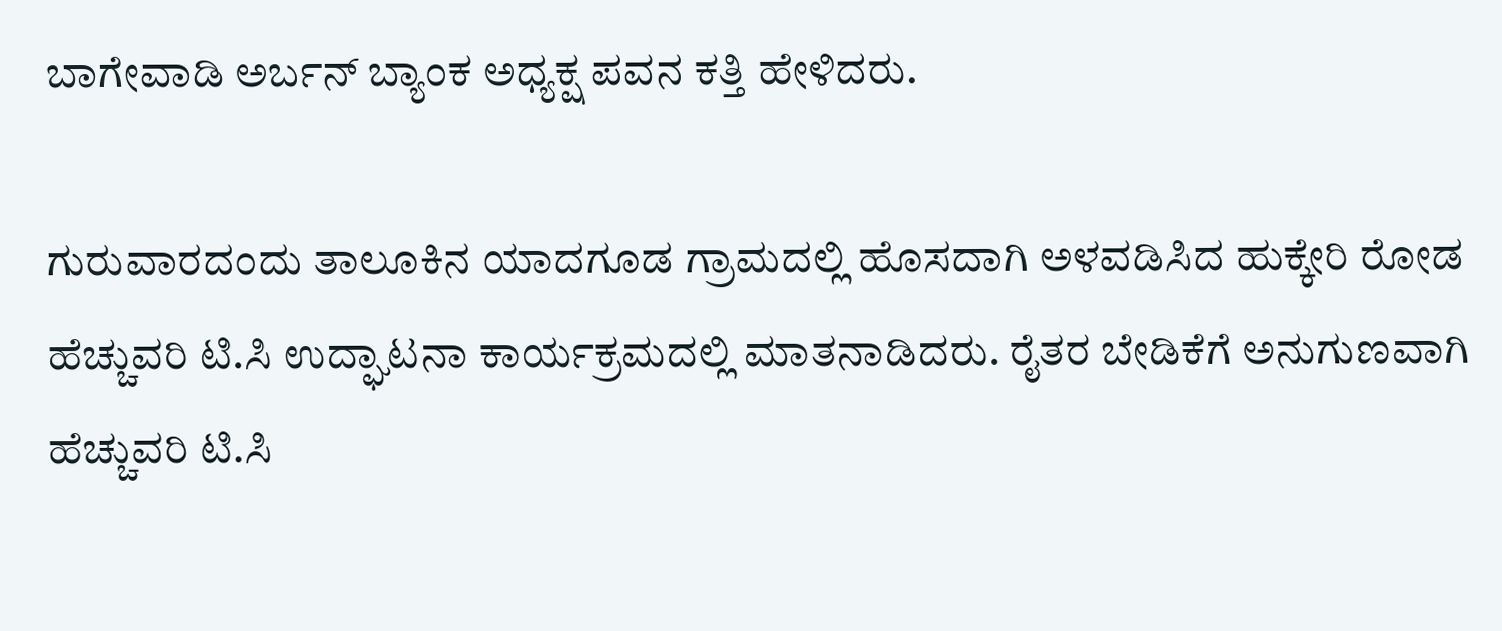ಬಾಗೇವಾಡಿ ಅರ್ಬನ್ ಬ್ಯಾಂಕ ಅಧ್ಯಕ್ಷ ಪವನ ಕತ್ತಿ ಹೇಳಿದರು.

ಗುರುವಾರದಂದು ತಾಲೂಕಿನ ಯಾದಗೂಡ ಗ್ರಾಮದಲ್ಲಿ ಹೊಸದಾಗಿ ಅಳವಡಿಸಿದ ಹುಕ್ಕೇರಿ ರೋಡ ಹೆಚ್ಚುವರಿ ಟಿ.ಸಿ ಉದ್ಘಾಟನಾ ಕಾರ್ಯಕ್ರಮದಲ್ಲಿ ಮಾತನಾಡಿದರು. ರೈತರ ಬೇಡಿಕೆಗೆ ಅನುಗುಣವಾಗಿ ಹೆಚ್ಚುವರಿ ಟಿ.ಸಿ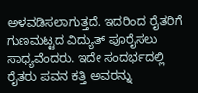ಅಳವಡಿಸಲಾಗುತ್ತದೆ. ಇದರಿಂದ ರೈತರಿಗೆ ಗುಣಮಟ್ಟದ ವಿದ್ಯುತ್ ಪೂರೈಸಲು ಸಾಧ್ಯವೆಂದರು. ಇದೇ ಸಂದರ್ಭದಲ್ಲಿ ರೈತರು ಪವನ ಕತ್ತಿ ಅವರನ್ನು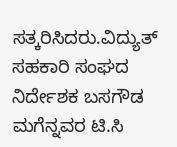ಸತ್ಕರಿಸಿದರು.ವಿದ್ಯುತ್ ಸಹಕಾರಿ ಸಂಘದ ನಿರ್ದೇಶಕ ಬಸಗೌಡ ಮಗೆನ್ನವರ ಟಿ.ಸಿ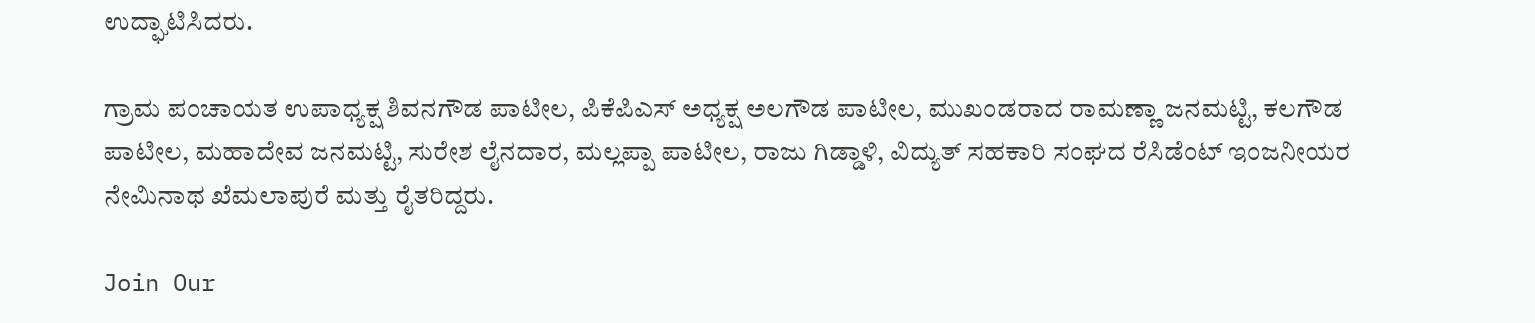ಉದ್ಘಾಟಿಸಿದರು.

ಗ್ರಾಮ ಪಂಚಾಯತ ಉಪಾಧ್ಯಕ್ಷ ಶಿವನಗೌಡ ಪಾಟೀಲ, ಪಿಕೆಪಿಎಸ್ ಅಧ್ಯಕ್ಷ ಅಲಗೌಡ ಪಾಟೀಲ, ಮುಖಂಡರಾದ ರಾಮಣ್ಣಾ ಜನಮಟ್ಟಿ, ಕಲಗೌಡ ಪಾಟೀಲ, ಮಹಾದೇವ ಜನಮಟ್ಟಿ, ಸುರೇಶ ಲೈನದಾರ, ಮಲ್ಲಪ್ಪಾ ಪಾಟೀಲ, ರಾಜು ಗಿಡ್ಡಾಳಿ, ವಿದ್ಯುತ್ ಸಹಕಾರಿ ಸಂಘದ ರೆಸಿಡೆಂಟ್ ಇಂಜನೀಯರ ನೇಮಿನಾಥ ಖೆಮಲಾಪುರೆ ಮತ್ತು ರೈತರಿದ್ದರು.

Join Our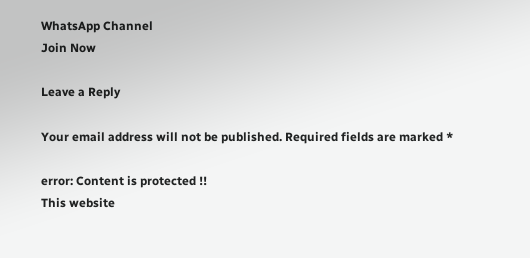WhatsApp Channel
Join Now

Leave a Reply

Your email address will not be published. Required fields are marked *

error: Content is protected !!
This website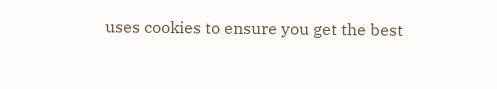uses cookies to ensure you get the best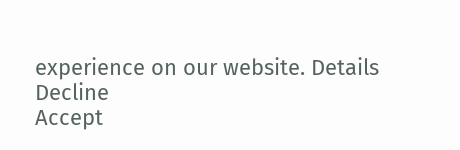experience on our website. Details
Decline
Accept